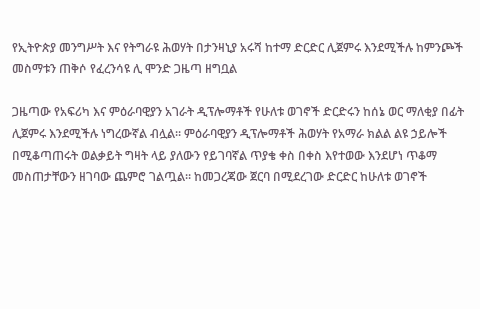የኢትዮጵያ መንግሥት እና የትግራዩ ሕወሃት በታንዛኒያ አሩሻ ከተማ ድርድር ሊጀምሩ እንደሚችሉ ከምንጮች መስማቱን ጠቅሶ የፈረንሳዩ ሊ ሞንድ ጋዜጣ ዘግቧል

ጋዜጣው የአፍሪካ እና ምዕራባዊያን አገራት ዲፕሎማቶች የሁለቱ ወገኖች ድርድሩን ከሰኔ ወር ማለቂያ በፊት ሊጀምሩ እንደሚችሉ ነግረውኛል ብሏል። ምዕራባዊያን ዲፕሎማቶች ሕወሃት የአማራ ክልል ልዩ ኃይሎች በሚቆጣጠሩት ወልቃይት ግዛት ላይ ያለውን የይገባኛል ጥያቄ ቀስ በቀስ እየተወው እንደሆነ ጥቆማ መስጠታቸውን ዘገባው ጨምሮ ገልጧል። ከመጋረጃው ጀርባ በሚደረገው ድርድር ከሁለቱ ወገኖች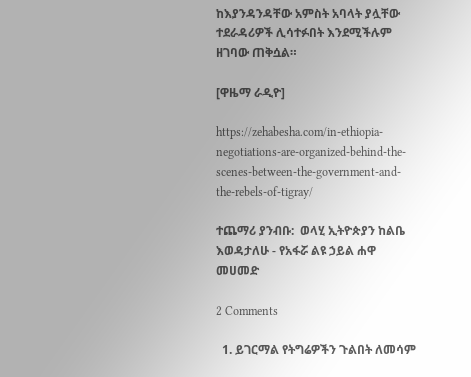ከእያንዳንዳቸው አምስት አባላት ያሏቸው ተደራዳሪዎች ሊሳተፉበት እንደሚችሉም ዘገባው ጠቅሷል።

[ዋዜማ ራዲዮ]

https://zehabesha.com/in-ethiopia-negotiations-are-organized-behind-the-scenes-between-the-government-and-the-rebels-of-tigray/

ተጨማሪ ያንብቡ:  ወላሂ ኢትዮጵያን ከልቤ እወዳታለሁ - የአፋሯ ልዩ ኃይል ሐዋ መሀመድ

2 Comments

  1. ይገርማል የትግሬዎችን ጉልበት ለመሳም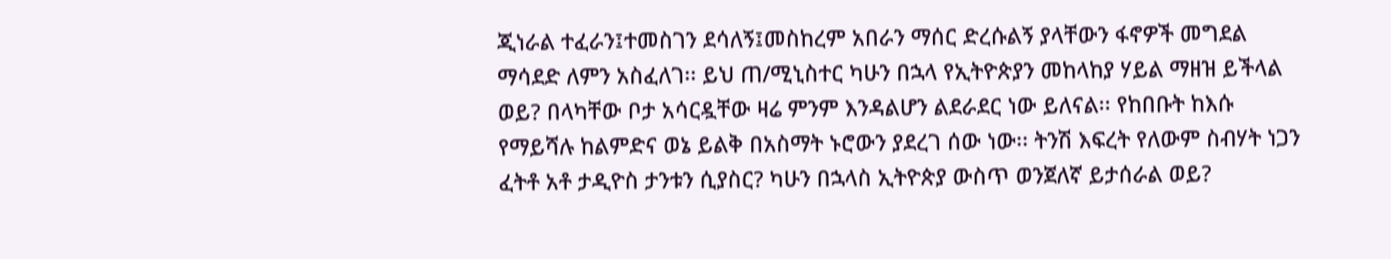ጂነራል ተፈራን፤ተመስገን ደሳለኝ፤መስከረም አበራን ማሰር ድረሱልኝ ያላቸውን ፋኖዎች መግደል ማሳደድ ለምን አስፈለገ፡፡ ይህ ጠ/ሚኒስተር ካሁን በኋላ የኢትዮጵያን መከላከያ ሃይል ማዘዝ ይችላል ወይ? በላካቸው ቦታ አሳርዷቸው ዛሬ ምንም እንዳልሆን ልደራደር ነው ይለናል፡፡ የከበቡት ከእሱ የማይሻሉ ከልምድና ወኔ ይልቅ በአስማት ኑሮውን ያደረገ ሰው ነው፡፡ ትንሽ እፍረት የለውም ስብሃት ነጋን ፈትቶ አቶ ታዲዮስ ታንቱን ሲያስር? ካሁን በኋላስ ኢትዮጵያ ውስጥ ወንጀለኛ ይታሰራል ወይ?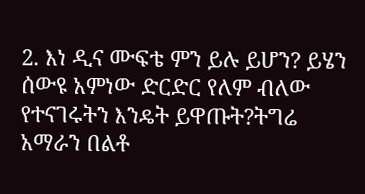2. እነ ዲና ሙፍቴ ምን ይሉ ይሆን? ይሄን ሰውዩ አምነው ድርድር የለም ብለው የተናገሩትን እንዴት ይዋጡት?ትግሬ አማራን በልቶ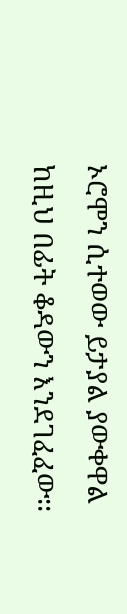ኦሮሞን ሲተወው ይታያል ያውቀዋል ከዚህ በፊት ቆዳውን እንደገፈፈው፡፡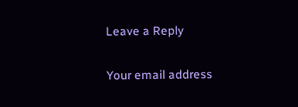Leave a Reply

Your email address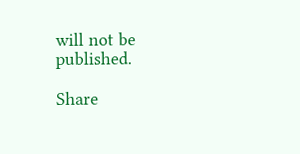will not be published.

Share